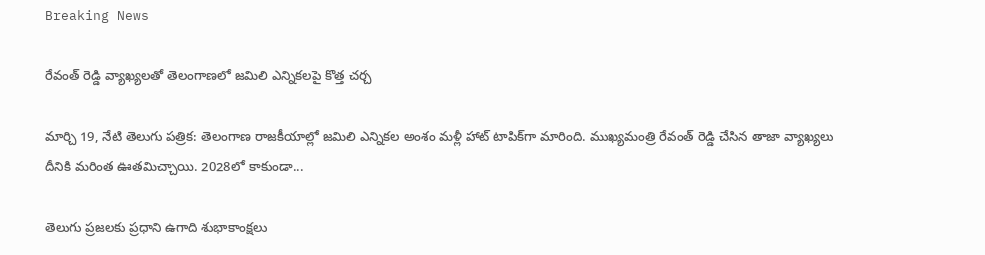Breaking News

రేవంత్ రెడ్డి వ్యాఖ్యలతో తెలంగాణలో జమిలి ఎన్నికలపై కొత్త చర్చ

మార్చి 19, నేటి తెలుగు పత్రిక: తెలంగాణ రాజకీయాల్లో జమిలి ఎన్నికల అంశం మళ్లీ హాట్ టాపిక్‌గా మారింది. ముఖ్యమంత్రి రేవంత్ రెడ్డి చేసిన తాజా వ్యాఖ్యలు దీనికి మరింత ఊతమిచ్చాయి. 2028లో కాకుండా...

తెలుగు ప్రజలకు ప్రధాని ఉగాది శుభాకాంక్షలు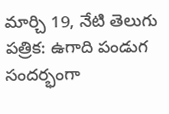మార్చి 19, నేటి తెలుగు పత్రిక: ఉగాది పండుగ సందర్భంగా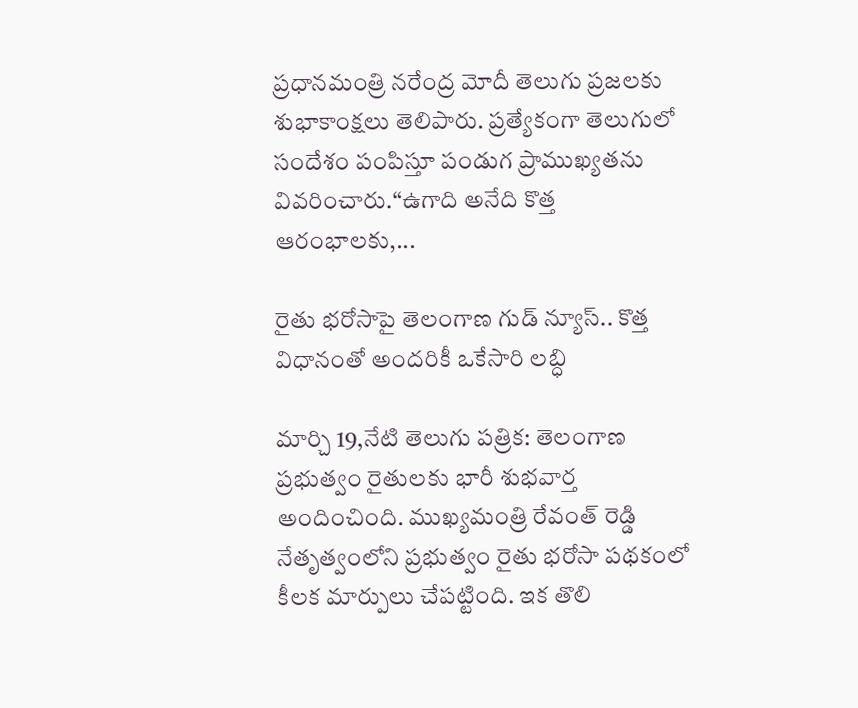ప్రధానమంత్రి నరేంద్ర మోదీ తెలుగు ప్రజలకు శుభాకాంక్షలు తెలిపారు. ప్రత్యేకంగా తెలుగులో సందేశం పంపిస్తూ పండుగ ప్రాముఖ్యతను వివరించారు.“ఉగాది అనేది కొత్త ఆరంభాలకు,...

రైతు భరోసాపై తెలంగాణ గుడ్ న్యూస్.. కొత్త విధానంతో అందరికీ ఒకేసారి లబ్ధి

మార్చి 19,నేటి తెలుగు పత్రిక: తెలంగాణ ప్రభుత్వం రైతులకు భారీ శుభవార్త అందించింది. ముఖ్యమంత్రి రేవంత్ రెడ్డి నేతృత్వంలోని ప్రభుత్వం రైతు భరోసా పథకంలో కీలక మార్పులు చేపట్టింది. ఇక తొలి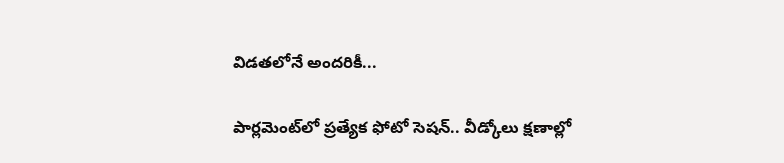విడతలోనే అందరికీ...

పార్లమెంట్‌లో ప్రత్యేక ఫోటో సెషన్.. వీడ్కోలు క్షణాల్లో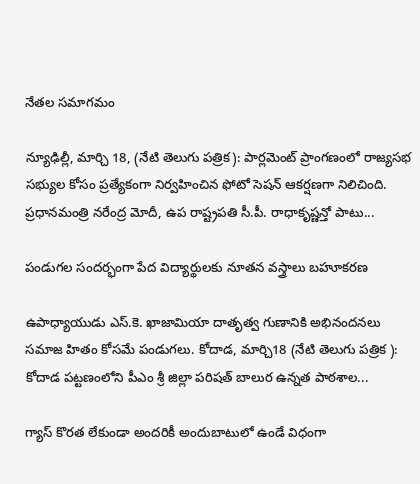నేతల సమాగమం

న్యూఢిల్లీ, మార్చి 18, (నేటి తెలుగు పత్రిక): పార్లమెంట్ ప్రాంగణంలో రాజ్యసభ సభ్యుల కోసం ప్రత్యేకంగా నిర్వహించిన ఫోటో సెషన్ ఆకర్షణగా నిలిచింది. ప్రధానమంత్రి నరేంద్ర మోదీ, ఉప రాష్ట్రపతి సీ.పీ. రాధాకృష్ణన్తో పాటు...

పండుగల సందర్భంగా పేద విద్యార్థులకు నూతన వస్త్రాలు బహూకరణ

ఉపాధ్యాయుడు ఎస్.కె. ఖాజామియా దాతృత్వ గుణానికి అభినందనలు సమాజ హితం కోసమే పండుగలు. కోదాడ, మార్చి18 (నేటి తెలుగు పత్రిక ): కోదాడ పట్టణంలోని పీఎం శ్రీ జిల్లా పరిషత్ బాలుర ఉన్నత పాఠశాల...

గ్యాస్ కొరత లేకుండా అందరికీ అందుబాటులో ఉండే విధంగా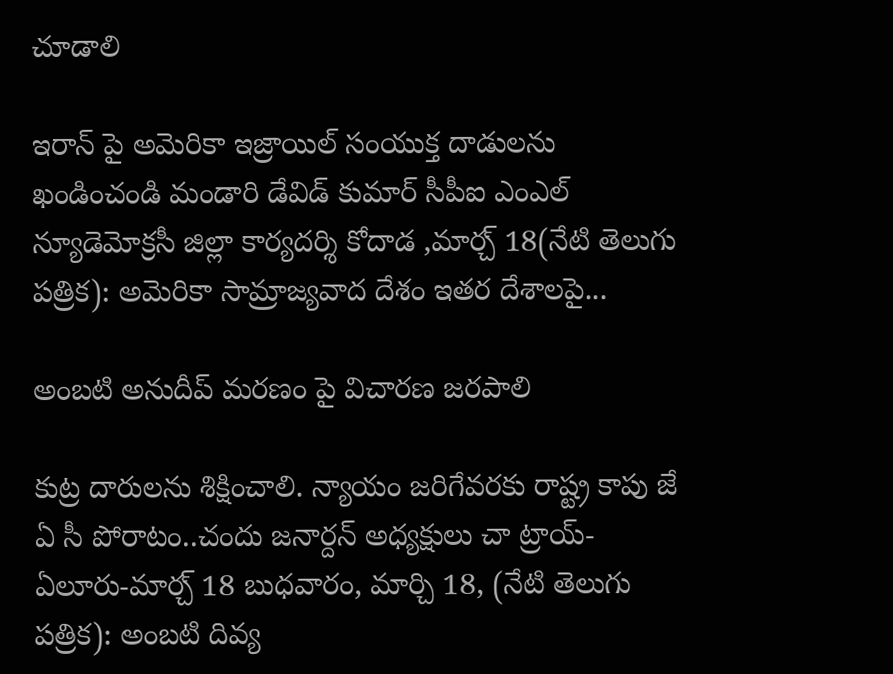చూడాలి

ఇరాన్ పై అమెరికా ఇజ్రాయిల్ సంయుక్త దాడులను ఖండించండి మండారి డేవిడ్ కుమార్ సీపీఐ ఎంఎల్ న్యూడెమోక్రసీ జిల్లా కార్యదర్శి కోదాడ ,మార్చ్ 18(నేటి తెలుగు పత్రిక): అమెరికా సామ్రాజ్యవాద దేశం ఇతర దేశాలపై...

అంబటి అనుదీప్ మరణం పై విచారణ జరపాలి

కుట్ర దారులను శిక్షించాలి. న్యాయం జరిగేవరకు రాష్ట్ర కాపు జే ఏ సీ పోరాటం..చందు జనార్దన్ అధ్యక్షులు చా ట్రాయ్-ఏలూరు-మార్చ్ 18 బుధవారం, మార్చి 18, (నేటి తెలుగు పత్రిక): అంబటి దివ్య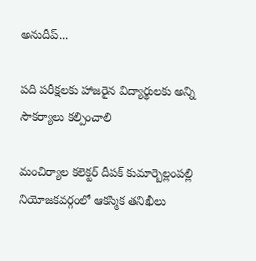అనుదీప్...

పది పరీక్షలకు హాజరైన విద్యార్థులకు అన్ని సౌకర్యాలు కల్పించాలి

మంచిర్యాల కలెక్టర్ దీపక్ కుమార్బెల్లంపల్లి నియోజకవర్గంలో ఆకస్మిక తనిఖీలు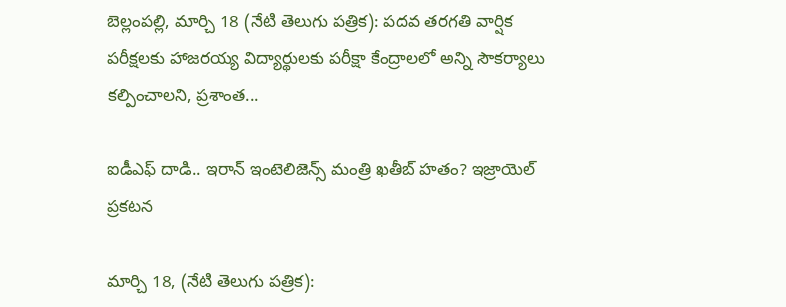బెల్లంపల్లి, మార్చి 18 (నేటి తెలుగు పత్రిక): పదవ తరగతి వార్షిక పరీక్షలకు హాజరయ్య విద్యార్థులకు పరీక్షా కేంద్రాలలో అన్ని సౌకర్యాలు కల్పించాలని, ప్రశాంత...

ఐడీఎఫ్ దాడి.. ఇరాన్ ఇంటెలిజెన్స్ మంత్రి ఖతీబ్ హతం? ఇజ్రాయెల్ ప్రకటన

మార్చి 18, (నేటి తెలుగు పత్రిక):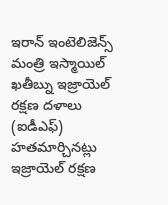ఇరాన్ ఇంటెలిజెన్స్ మంత్రి ఇస్మాయిల్ ఖతీబ్ను ఇజ్రాయెల్ రక్షణ దళాలు (ఐడీఎఫ్) హతమార్చినట్లు ఇజ్రాయెల్ రక్షణ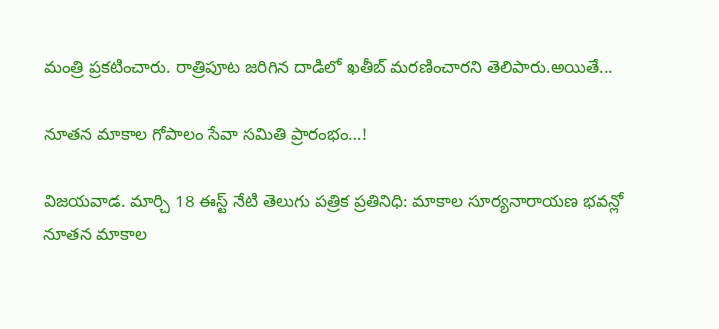మంత్రి ప్రకటించారు. రాత్రిపూట జరిగిన దాడిలో ఖతీబ్ మరణించారని తెలిపారు.అయితే...

నూతన మాకాల గోపాలం సేవా సమితి ప్రారంభం…!

విజయవాడ. మార్చి 18 ఈస్ట్ నేటి తెలుగు పత్రిక ప్రతినిధి: మాకాల సూర్యనారాయణ భవన్లో నూతన మాకాల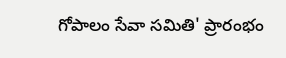గోపాలం సేవా సమితి' ప్రారంభం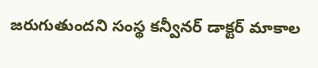జరుగుతుందని సంస్థ కన్వీనర్ డాక్టర్ మాకాల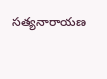సత్యనారాయణ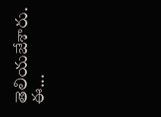తెలియజేశారు. ఈ...